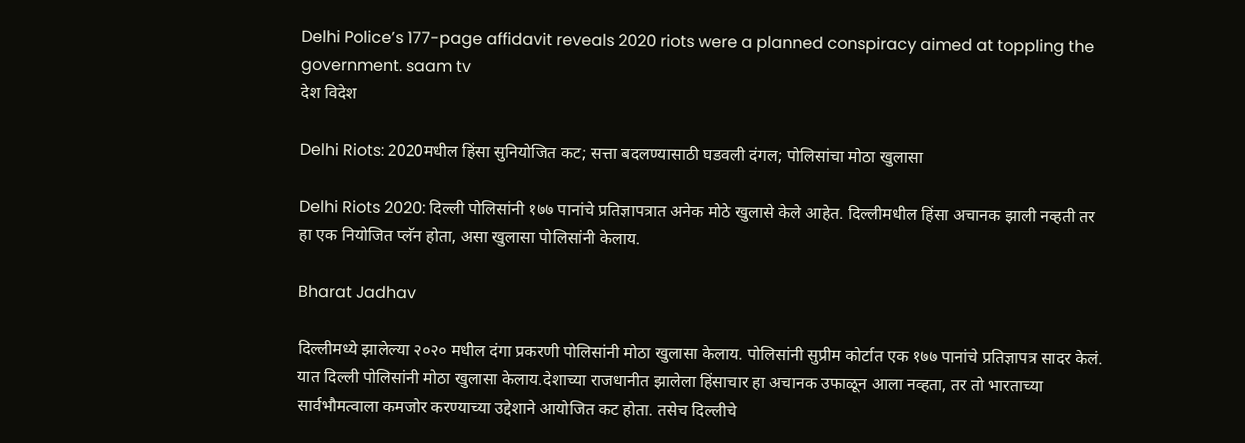Delhi Police’s 177-page affidavit reveals 2020 riots were a planned conspiracy aimed at toppling the government. saam tv
देश विदेश

Delhi Riots: 2020मधील हिंसा सुनियोजित कट; सत्ता बदलण्यासाठी घडवली दंगल; पोलिसांचा मोठा खुलासा

Delhi Riots 2020: दिल्ली पोलिसांनी १७७ पानांचे प्रतिज्ञापत्रात अनेक मोठे खुलासे केले आहेत. दिल्लीमधील हिंसा अचानक झाली नव्हती तर हा एक नियोजित प्लॅन होता, असा खुलासा पोलिसांनी केलाय.

Bharat Jadhav

दिल्लीमध्ये झालेल्या २०२० मधील दंगा प्रकरणी पोलिसांनी मोठा खुलासा केलाय. पोलिसांनी सुप्रीम कोर्टात एक १७७ पानांचे प्रतिज्ञापत्र सादर केलं. यात दिल्ली पोलिसांनी मोठा खुलासा केलाय.देशाच्या राजधानीत झालेला हिंसाचार हा अचानक उफाळून आला नव्हता, तर तो भारताच्या सार्वभौमत्वाला कमजोर करण्याच्या उद्देशाने आयोजित कट होता. तसेच दिल्लीचे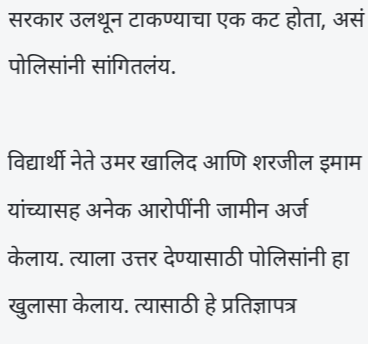सरकार उलथून टाकण्याचा एक कट होता, असं पोलिसांनी सांगितलंय.

विद्यार्थी नेते उमर खालिद आणि शरजील इमाम यांच्यासह अनेक आरोपींनी जामीन अर्ज केलाय. त्याला उत्तर देण्यासाठी पोलिसांनी हा खुलासा केलाय. त्यासाठी हे प्रतिज्ञापत्र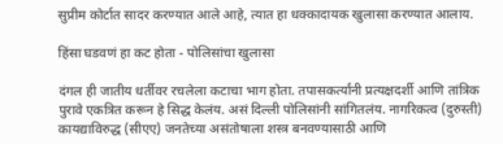सुप्रीम कोर्टात सादर करण्यात आले आहे, त्यात हा धक्कादायक खुलासा करण्यात आलाय.

हिंसा घडवणं हा कट होता - पोलिसांचा खुलासा

दंगल ही जातीय धर्तीवर रचलेला कटाचा भाग होता. तपासकर्त्यांनी प्रत्यक्षदर्शी आणि तांत्रिक पुरावे एकत्रित करून हे सिद्ध केलंय. असं दिल्ली पोलिसांनी सांगितलंय. नागरिकत्व (दुरुस्ती) कायद्याविरुद्ध (सीएए) जनतेच्या असंतोषाला शस्त्र बनवण्यासाठी आणि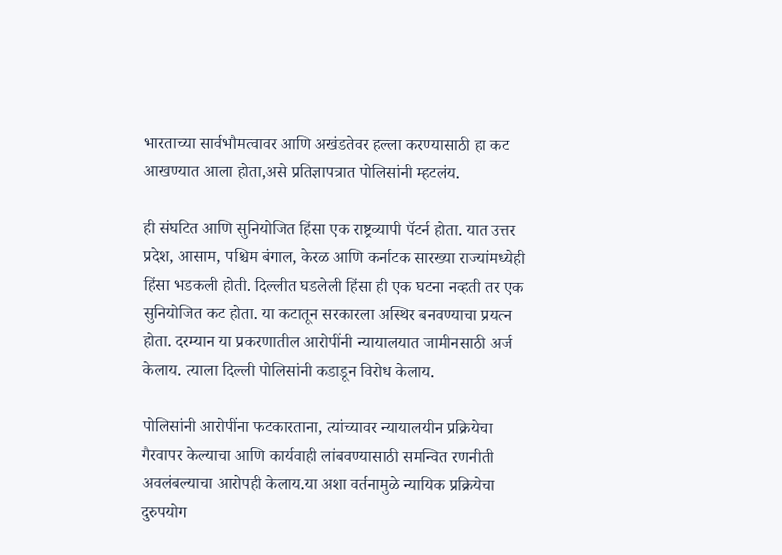भारताच्या सार्वभौमत्वावर आणि अखंडतेवर हल्ला करण्यासाठी हा कट आखण्यात आला होता,असे प्रतिज्ञापत्रात पोलिसांनी म्हटलंय.

ही संघटित आणि सुनियोजित हिंसा एक राष्ट्रव्यापी पॅटर्न होता. यात उत्तर प्रदेश, आसाम, पश्चिम बंगाल, केरळ आणि कर्नाटक सारख्या राज्यांमध्येही हिंसा भडकली होती. दिल्लीत घडलेली हिंसा ही एक घटना नव्हती तर एक सुनियोजित कट होता. या कटातून सरकारला अस्थिर बनवण्याचा प्रयत्न होता. दरम्यान या प्रकरणातील आरोपींनी न्यायालयात जामीनसाठी अर्ज केलाय. त्याला दिल्ली पोलिसांनी कडाडून विरोध केलाय.

पोलिसांनी आरोपींना फटकारताना, त्यांच्यावर न्यायालयीन प्रक्रियेचा गैरवापर केल्याचा आणि कार्यवाही लांबवण्यासाठी समन्वित रणनीती अवलंबल्याचा आरोपही केलाय.या अशा वर्तनामुळे न्यायिक प्रक्रियेचा दुरुपयोग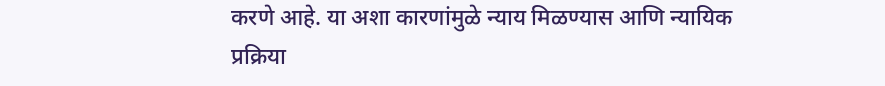करणे आहे. या अशा कारणांमुळे न्याय मिळण्यास आणि न्यायिक प्रक्रिया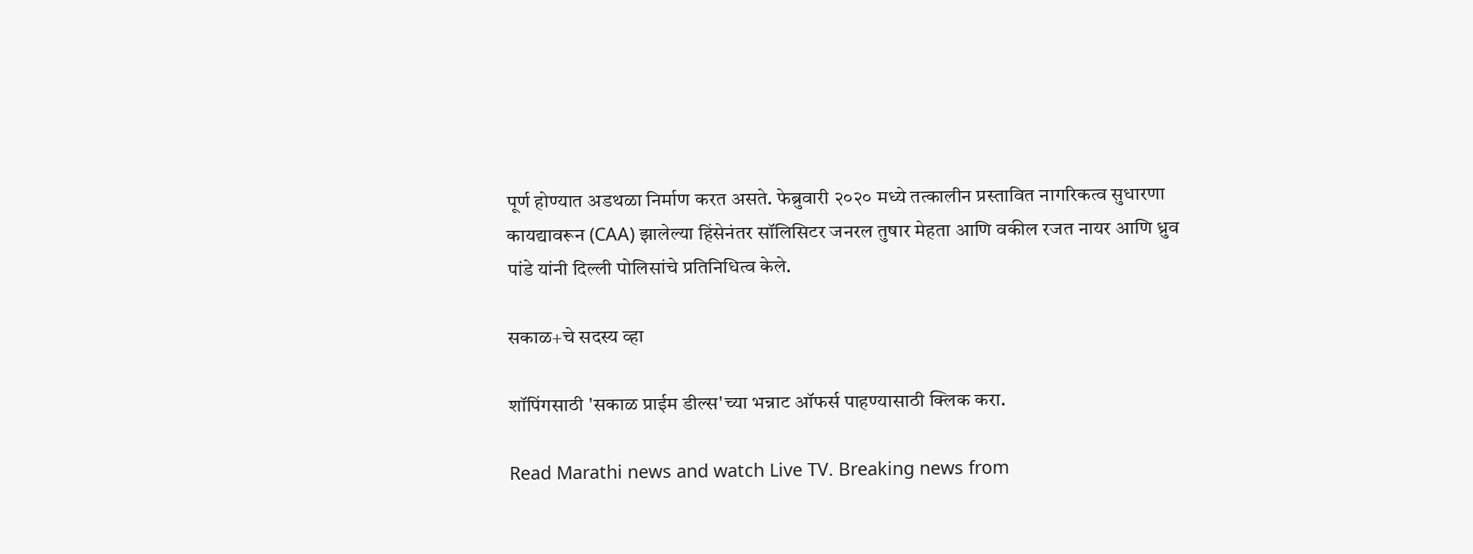पूर्ण होण्यात अडथळा निर्माण करत असते. फेब्रुवारी २०२० मध्ये तत्कालीन प्रस्तावित नागरिकत्व सुधारणा कायद्यावरून (CAA) झालेल्या हिंसेनंतर सॉलिसिटर जनरल तुषार मेहता आणि वकील रजत नायर आणि ध्रुव पांडे यांनी दिल्ली पोलिसांचे प्रतिनिधित्व केले.

सकाळ+चे सदस्य व्हा

शॉपिंगसाठी 'सकाळ प्राईम डील्स'च्या भन्नाट ऑफर्स पाहण्यासाठी क्लिक करा.

Read Marathi news and watch Live TV. Breaking news from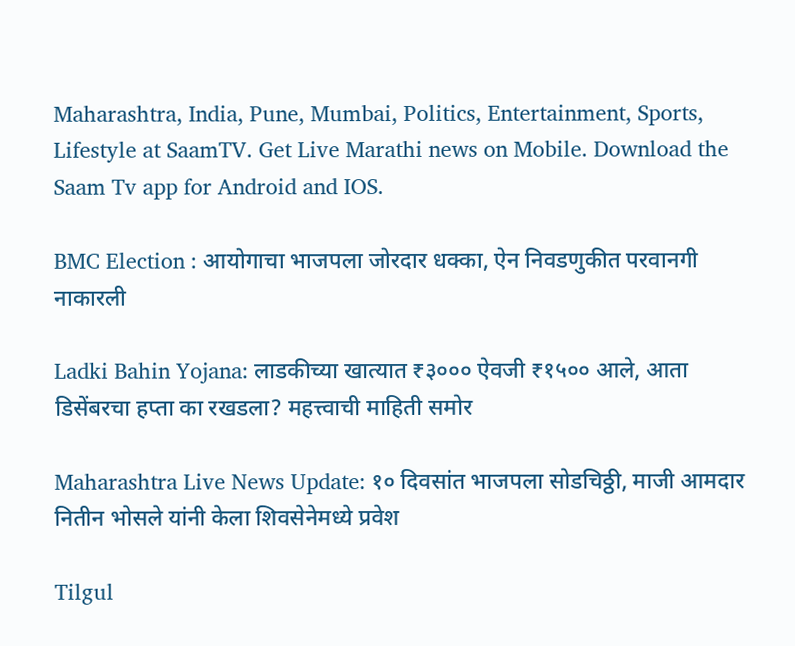Maharashtra, India, Pune, Mumbai, Politics, Entertainment, Sports, Lifestyle at SaamTV. Get Live Marathi news on Mobile. Download the Saam Tv app for Android and IOS.

BMC Election : आयोगाचा भाजपला जोरदार धक्का, ऐन निवडणुकीत परवानगी नाकारली

Ladki Bahin Yojana: लाडकीच्या खात्यात ₹३००० ऐवजी ₹१५०० आले, आता डिसेंबरचा हप्ता का रखडला? महत्त्वाची माहिती समोर

Maharashtra Live News Update: १० दिवसांत भाजपला सोडचिठ्ठी, माजी आमदार नितीन भोसले यांनी केला शिवसेनेमध्ये प्रवेश

Tilgul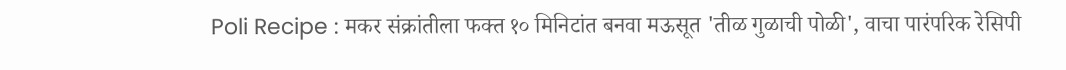Poli Recipe : मकर संक्रांतीला फक्त १० मिनिटांत बनवा मऊसूत 'तीळ गुळाची पोळी', वाचा पारंपरिक रेसिपी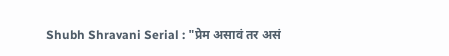Shubh Shravani Serial : "प्रेम असावं तर असं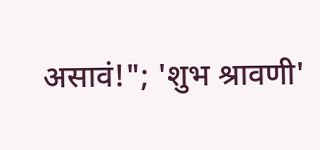असावं!"; 'शुभ श्रावणी'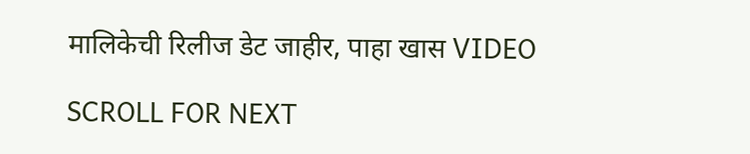मालिकेची रिलीज डेट जाहीर, पाहा खास VIDEO

SCROLL FOR NEXT